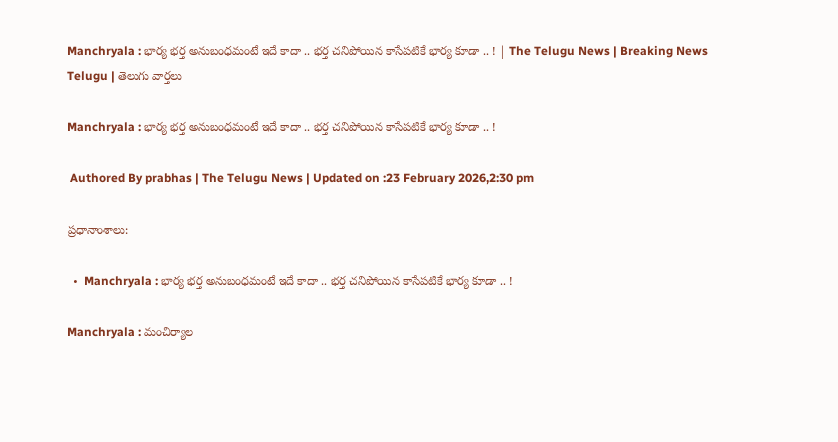Manchryala : భార్య భర్త అనుబంధమంటే ఇదే కాదా .. భర్త చనిపోయిన కాసేపటికే భార్య కూడా .. ! | The Telugu News | Breaking News Telugu | తెలుగు వార్త‌లు

Manchryala : భార్య భర్త అనుబంధమంటే ఇదే కాదా .. భర్త చనిపోయిన కాసేపటికే భార్య కూడా .. !

 Authored By prabhas | The Telugu News | Updated on :23 February 2026,2:30 pm

ప్రధానాంశాలు:

  •  Manchryala : భార్య భర్త అనుబంధమంటే ఇదే కాదా .. భర్త చనిపోయిన కాసేపటికే భార్య కూడా .. !

Manchryala : మంచిర్యాల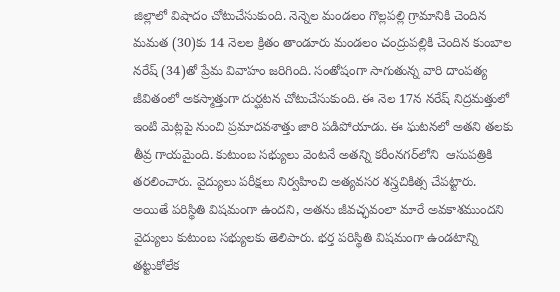జిల్లాలో విషాదం చోటుచేసుకుంది. నెన్నెల మండలం గొల్లపల్లి గ్రామానికి చెందిన మమత (30)కు 14 నెలల క్రితం తాండూరు మండలం చంద్రుపల్లికి చెందిన కుంబాల నరేష్ (34)తో ప్రేమ వివాహం జరిగింది. సంతోషంగా సాగుతున్న వారి దాంపత్య జీవితంలో అకస్మాత్తుగా దుర్ఘటన చోటుచేసుకుంది. ఈ నెల 17న నరేష్ నిద్రమత్తులో ఇంటి మెట్లపై నుంచి ప్రమాదవశాత్తు జారి పడిపోయాడు. ఈ ఘటనలో అతని తలకు తీవ్ర గాయమైంది. కుటుంబ సభ్యులు వెంటనే అతన్ని కరీంనగర్‌లోని  ఆసుపత్రికి తరలించారు. వైద్యులు పరీక్షలు నిర్వహించి అత్యవసర శస్త్రచికిత్స చేపట్టారు. అయితే పరిస్థితి విషమంగా ఉందని, అతను జీవచ్ఛవంలా మారే అవకాశముందని వైద్యులు కుటుంబ సభ్యులకు తెలిపారు. భర్త పరిస్థితి విషమంగా ఉండటాన్ని తట్టుకోలేక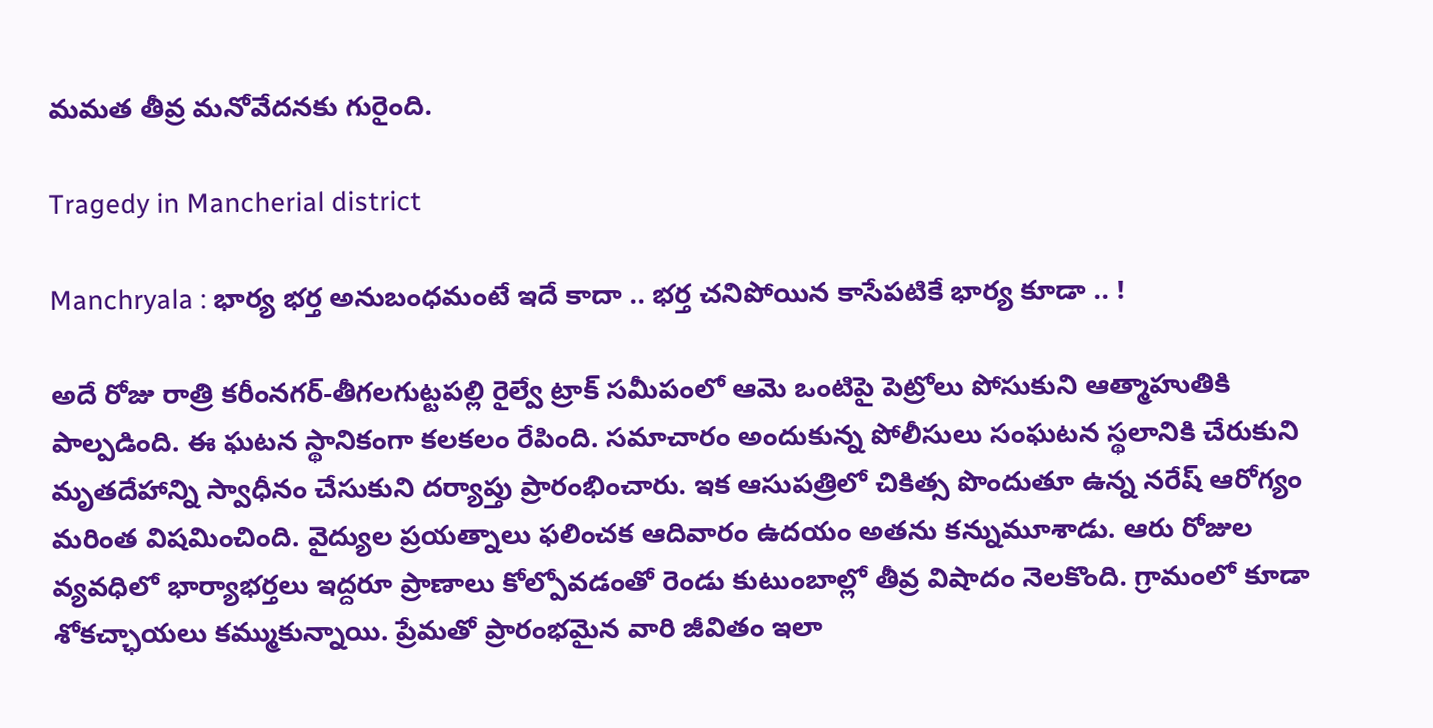మమత తీవ్ర మనోవేదనకు గురైంది.

Tragedy in Mancherial district

Manchryala : భార్య భర్త అనుబంధమంటే ఇదే కాదా .. భర్త చనిపోయిన కాసేపటికే భార్య కూడా .. !

అదే రోజు రాత్రి కరీంనగర్-తీగలగుట్టపల్లి రైల్వే ట్రాక్ సమీపంలో ఆమె ఒంటిపై పెట్రోలు పోసుకుని ఆత్మాహుతికి పాల్పడింది. ఈ ఘటన స్థానికంగా కలకలం రేపింది. సమాచారం అందుకున్న పోలీసులు సంఘటన స్థలానికి చేరుకుని మృతదేహాన్ని స్వాధీనం చేసుకుని దర్యాప్తు ప్రారంభించారు. ఇక ఆసుపత్రిలో చికిత్స పొందుతూ ఉన్న నరేష్ ఆరోగ్యం మరింత విషమించింది. వైద్యుల ప్రయత్నాలు ఫలించక ఆదివారం ఉదయం అతను కన్నుమూశాడు. ఆరు రోజుల వ్యవధిలో భార్యాభర్తలు ఇద్దరూ ప్రాణాలు కోల్పోవడంతో రెండు కుటుంబాల్లో తీవ్ర విషాదం నెలకొంది. గ్రామంలో కూడా శోకచ్ఛాయలు కమ్ముకున్నాయి. ప్రేమతో ప్రారంభమైన వారి జీవితం ఇలా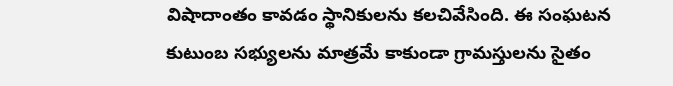విషాదాంతం కావడం స్థానికులను కలచివేసింది. ఈ సంఘటన కుటుంబ సభ్యులను మాత్రమే కాకుండా గ్రామస్తులను సైతం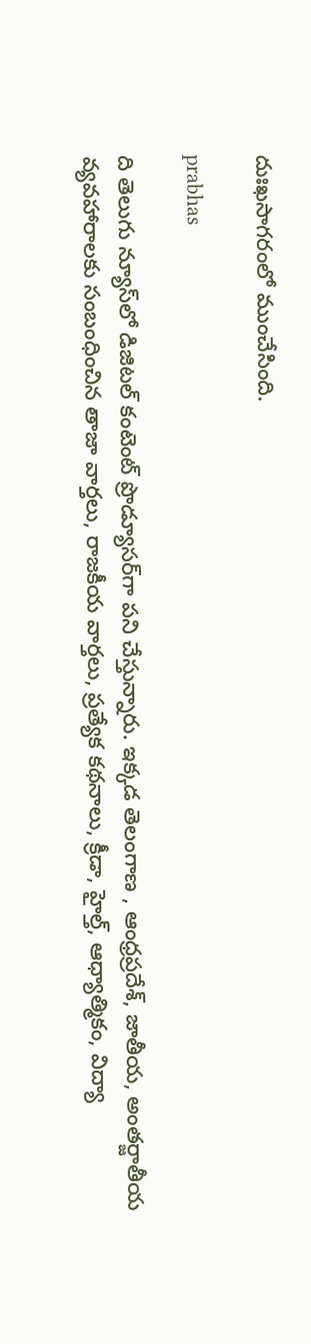దుఃఖసాగరంలో ముంచేసింది.

prabhas

ది తెలుగు న్యూస్‌లో డిజిటల్ కంటెంట్ ప్రొడ్యూసర్‌గా పని చేస్తున్నారు. ఇక్కడ తెలంగాణ , ఆంధ్ర‌ప్ర‌దేశ్‌, జాతీయ, అంతర్జాతీయ వ్యవహారాలకు సంబంధించిన తాజా వార్తలు, రాజకీయ వార్తలు, ప్ర‌త్యేక క‌థ‌నాలు, క్రీడా, హైల్త్‌, ఆధ్యాత్మికం, విద్యా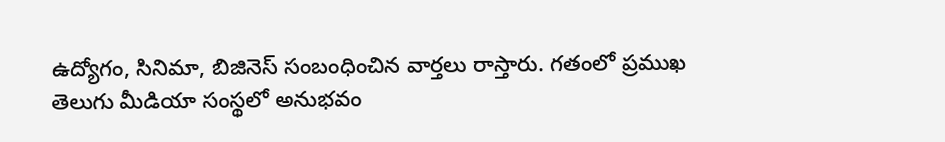ఉద్యోగం, సినిమా, బిజినెస్ సంబంధించిన వార్త‌లు రాస్తారు. గ‌తంలో ప్ర‌ముఖ తెలుగు మీడియా సంస్థ‌లో అనుభ‌వం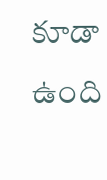కూడా ఉంది